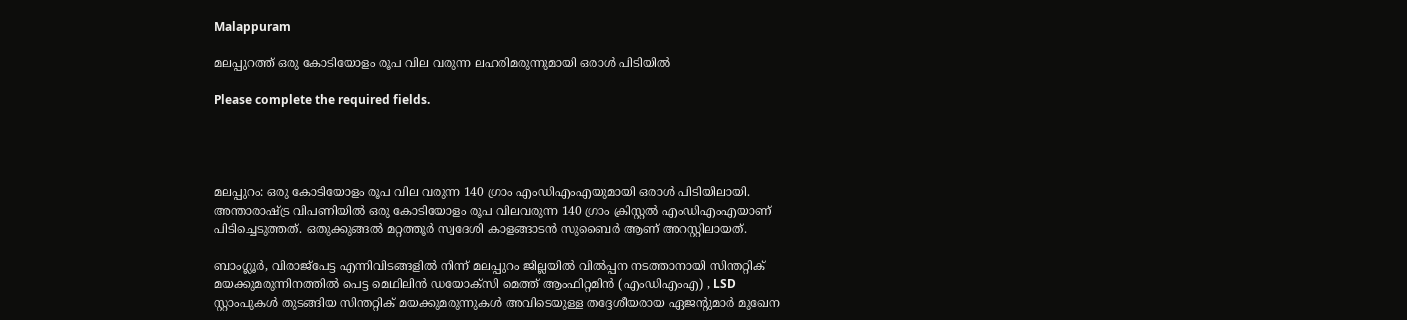Malappuram

മലപ്പുറത്ത് ഒരു കോടിയോളം രൂപ വില വരുന്ന ലഹരിമരുന്നുമായി ഒരാൾ പിടിയിൽ

Please complete the required fields.




മലപ്പുറം: ഒരു കോടിയോളം രൂപ വില വരുന്ന 140 ഗ്രാം എംഡിഎംഎയുമായി ഒരാൾ പിടിയിലായി. അന്താരാഷ്ട്ര വിപണിയിൽ ഒരു കോടിയോളം രൂപ വിലവരുന്ന 140 ഗ്രാം ക്രിസ്റ്റല്‍ എംഡിഎംഎയാണ് പിടിച്ചെടുത്തത്. ഒതുക്കുങ്ങല്‍ മറ്റത്തൂര്‍ സ്വദേശി കാളങ്ങാടന്‍ സുബൈര്‍ ആണ് അറസ്റ്റിലായത്.

ബാംഗ്ലൂര്‍, വിരാജ്പേട്ട എന്നിവിടങ്ങളില്‍ നിന്ന് മലപ്പുറം ജില്ലയിൽ വില്‍പ്പന നടത്താനായി സിന്തറ്റിക് മയക്കുമരുന്നിനത്തില്‍ പെട്ട മെഥിലിന്‍ ഡയോക്സി മെത്ത് ആംഫിറ്റമിന്‍ (എംഡിഎംഎ) , LSD സ്റ്റാംപുകള്‍ തുടങ്ങിയ സിന്തറ്റിക് മയക്കുമരുന്നുകള്‍ അവിടെയുള്ള തദ്ദേശീയരായ ഏജന്‍റുമാര്‍ മുഖേന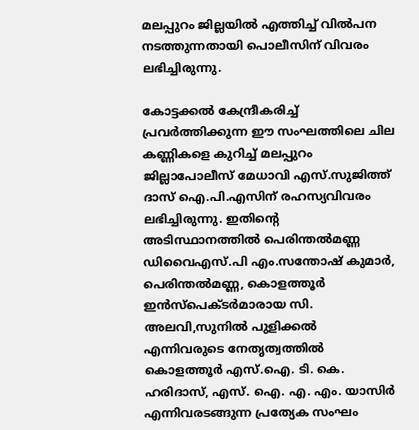മലപ്പുറം ജില്ലയിൽ എത്തിച്ച് വിൽപന നടത്തുന്നതായി പൊലീസിന് വിവരം ലഭിച്ചിരുന്നു.

കോട്ടക്കല്‍ കേന്ദ്രീകരിച്ച് പ്രവര്‍ത്തിക്കുന്ന ഈ സംഘത്തിലെ ചില കണ്ണികളെ കുറിച്ച് മലപ്പുറം ജില്ലാപോലീസ് മേധാവി എസ്.സുജിത്ത് ദാസ് ഐ.പി.എസിന് രഹസ്യവിവരം ലഭിച്ചിരുന്നു. ഇതിന്‍റെ അടിസ്ഥാനത്തില്‍ പെരിന്തല്‍മണ്ണ ഡിവൈഎസ്.പി എം.സന്തോഷ് കുമാര്‍, പെരിന്തല്‍മണ്ണ, കൊളത്തൂര്‍ ഇന്‍സ്പെക്ടര്‍മാരായ സി. അലവി,സുനില്‍ പുളിക്കല്‍ എന്നിവരുടെ നേതൃത്വത്തിൽ കൊളത്തൂര്‍ എസ്.ഐ. ടി. കെ. ഹരിദാസ്, എസ്‌. ഐ. എ. എം. യാസിര്‍ എന്നിവരടങ്ങുന്ന പ്രത്യേക സംഘം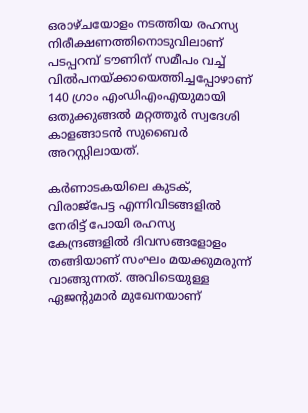ഒരാഴ്ചയോളം നടത്തിയ രഹസ്യ നിരീക്ഷണത്തിനൊടുവിലാണ് പടപ്പറമ്പ് ടൗണിന് സമീപം വച്ച് വില്‍പനയ്ക്കായെത്തിച്ചപ്പോഴാണ് 140 ഗ്രാം എംഡിഎംഎയുമായി ഒതുക്കുങ്ങല്‍ മറ്റത്തൂര്‍ സ്വദേശി കാളങ്ങാടന്‍ സുബൈർ അറസ്റ്റിലായത്.

കര്‍ണാടകയിലെ കുടക്, വിരാജ്പേട്ട എന്നിവിടങ്ങളില്‍ നേരിട്ട് പോയി രഹസ്യ കേന്ദ്രങ്ങളില്‍ ദിവസങ്ങളോളം തങ്ങിയാണ് സംഘം മയക്കുമരുന്ന് വാങ്ങുന്നത്. അവിടെയുള്ള ഏജന്‍റുമാര്‍ മുഖേനയാണ്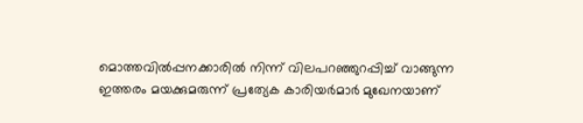മൊത്തവില്‍പ്പനക്കാരില്‍ നിന്ന് വിലപറഞ്ഞുറപ്പിച്ച് വാങ്ങുന്ന ഇത്തരം മയക്കുമരുന്ന് പ്രത്യേക കാരിയര്‍മാര്‍ മുഖേനയാണ്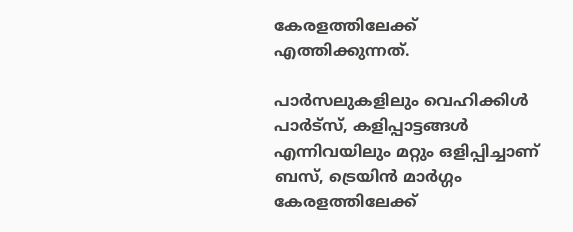കേരളത്തിലേക്ക് എത്തിക്കുന്നത്.

പാര്‍സലുകളിലും വെഹിക്കിള്‍ പാര്‍ട്സ്, കളിപ്പാട്ടങ്ങള്‍ എന്നിവയിലും മറ്റും ഒളിപ്പിച്ചാണ് ബസ്, ട്രെയിന്‍ മാര്‍ഗ്ഗം കേരളത്തിലേക്ക്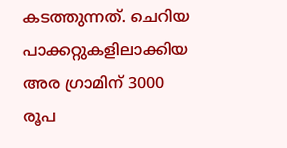കടത്തുന്നത്. ചെറിയ പാക്കറ്റുകളിലാക്കിയ അര ഗ്രാമിന് 3000 രൂപ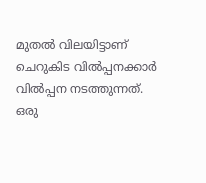മുതല്‍ വിലയിട്ടാണ് ചെറുകിട വില്‍പ്പനക്കാര്‍ വില്‍പ്പന നടത്തുന്നത്. ഒരു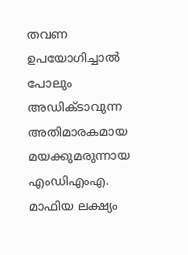തവണ ഉപയോഗിച്ചാല്‍ പോലും അഡിക്ടാവുന്ന അതിമാരകമായ മയക്കുമരുന്നായ എംഡിഎംഎ. മാഫിയ ലക്ഷ്യം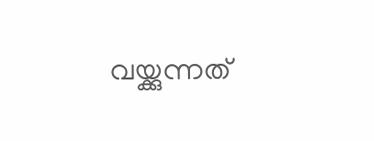വയ്ക്കുന്നത്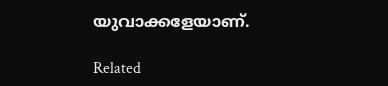യുവാക്കളേയാണ്.

Related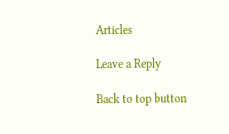Articles

Leave a Reply

Back to top button